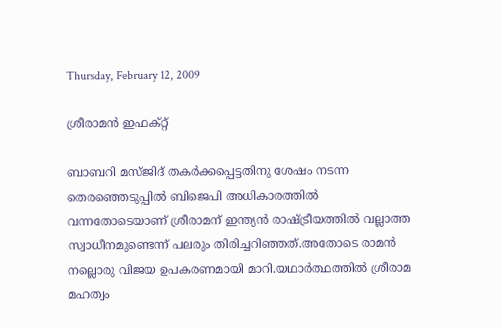Thursday, February 12, 2009

ശ്രീരാമന്‍ ഇഫക്റ്റ്

ബാബറി മസ്ജിദ് തകര്‍ക്കപ്പെട്ടതിനു ശേഷം നടന്ന തെരഞ്ഞെടുപ്പില്‍ ബിജെപി അധികാരത്തില്‍ വന്നതോടെയാണ് ശ്രീരാമന് ഇന്ത്യന്‍ രാഷ്ട്രീയത്തില്‍ വല്ലാത്ത സ്വാധീനമുണ്ടെന്ന് പലരും തിരിച്ചറിഞ്ഞത്.അതോടെ രാമന്‍ നല്ലൊരു വിജയ ഉപകരണമായി മാറി.യഥാര്‍ത്ഥത്തില്‍ ശ്രീരാമ മഹത്വം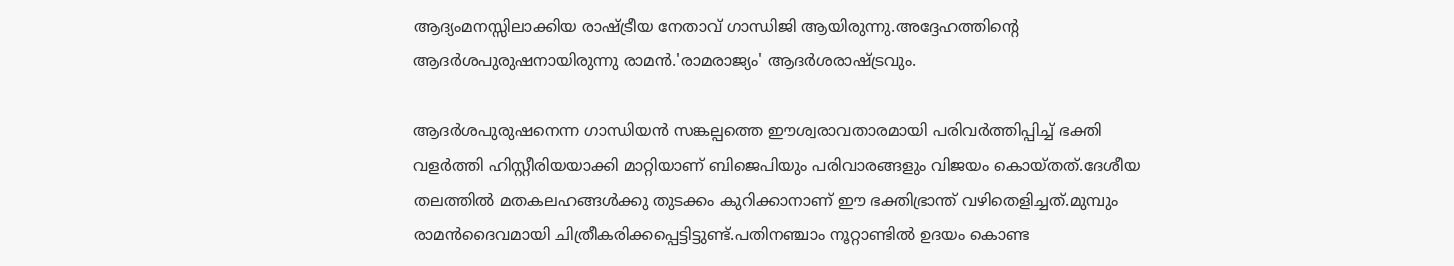ആദ്യംമനസ്സിലാക്കിയ രാഷ്ട്രീയ നേതാവ് ഗാന്ധിജി ആയിരുന്നു.അദ്ദേഹത്തിന്റെ ആദര്‍ശപുരുഷനായിരുന്നു രാമന്‍.'രാമരാജ്യം' ആദര്‍ശരാഷ്ട്രവും.

ആദര്‍ശപുരുഷനെന്ന ഗാന്ധിയന്‍ സങ്കല്പത്തെ ഈശ്വരാവതാരമായി പരിവര്‍ത്തിപ്പിച്ച് ഭക്തി വളര്‍ത്തി ഹിസ്റ്റീരിയയാക്കി മാറ്റിയാണ് ബിജെപിയും പരിവാരങ്ങളും വിജയം കൊയ്തത്.ദേശീയ തലത്തില്‍ മതകലഹങ്ങള്‍ക്കു തുടക്കം കുറിക്കാനാണ് ഈ ഭക്തിഭ്രാന്ത് വഴിതെളിച്ചത്.മുമ്പും രാമന്‍ദൈവമായി ചിത്രീകരിക്കപ്പെട്ടിട്ടുണ്ട്.പതിനഞ്ചാം നൂറ്റാണ്ടില്‍ ഉദയം കൊണ്ട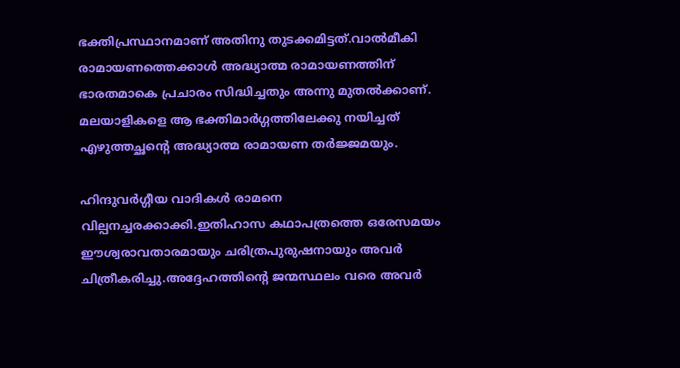ഭക്തിപ്രസ്ഥാനമാണ് അതിനു തുടക്കമിട്ടത്.വാല്‍മീകി രാമായണത്തെക്കാള്‍ അദ്ധ്യാത്മ രാമായണത്തിന് ഭാരതമാകെ പ്രചാരം സിദ്ധിച്ചതും അന്നു മുതല്‍ക്കാണ്.
മലയാളികളെ ആ ഭക്തിമാര്‍ഗ്ഗത്തിലേക്കു നയിച്ചത് എഴുത്തച്ഛന്റെ അദ്ധ്യാത്മ രാമായണ തര്‍ജ്ജമയും.

ഹിന്ദുവര്‍ഗ്ഗീയ വാദികള്‍ രാമനെ വില്പനച്ചരക്കാക്കി.ഇതിഹാസ കഥാപത്രത്തെ ഒരേസമയം ഈശ്വരാവതാരമായും ചരിത്രപുരുഷനായും അവര്‍ ചിത്രീകരിച്ചു.അദ്ദേഹത്തിന്റെ ജന്മസ്ഥലം വരെ അവര്‍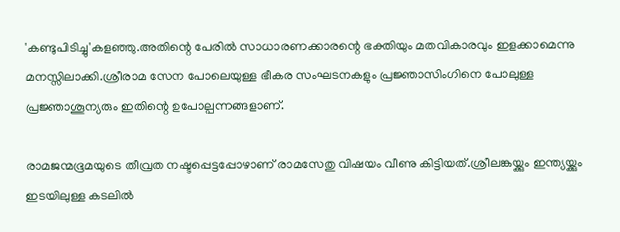'കണ്ടുപിടിച്ചു'കളഞ്ഞു.അതിന്റെ പേരില്‍ സാധാരണക്കാരന്റെ ഭക്തിയും മതവികാരവും ഇളക്കാമെന്നു മനസ്സിലാക്കി.ശ്രീരാമ സേന പോലെയുള്ള ഭീകര സംഘടനകളും പ്രജ്ഞാസിംഗിനെ പോലുള്ള
പ്രജ്ഞാശൂന്യരും ഇതിന്റെ ഉപോല്പന്നങ്ങളാണ്.

രാമജന്മഭൂമയുടെ തീവ്രത നഷ്ടപ്പെട്ടപ്പോഴാണ് രാമസേതു വിഷയം വീണു കിട്ടിയത്.ശ്രീലങ്കയ്ക്കും ഇന്ത്യയ്ക്കും ഇടയിലുള്ള കടലില്‍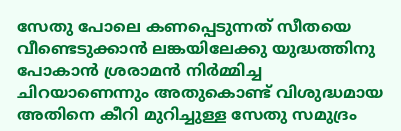സേതു പോലെ കണപ്പെടുന്നത് സീതയെ വീണ്ടെടുക്കാന്‍ ലങ്കയിലേക്കു യുദ്ധത്തിനു പോകാന്‍ ശ്രരാമന്‍ നിര്‍മ്മിച്ച ചിറയാണെന്നും അതുകൊണ്ട് വിശുദ്ധമായ അതിനെ കീറി മുറിച്ചുള്ള സേതു സമുദ്രം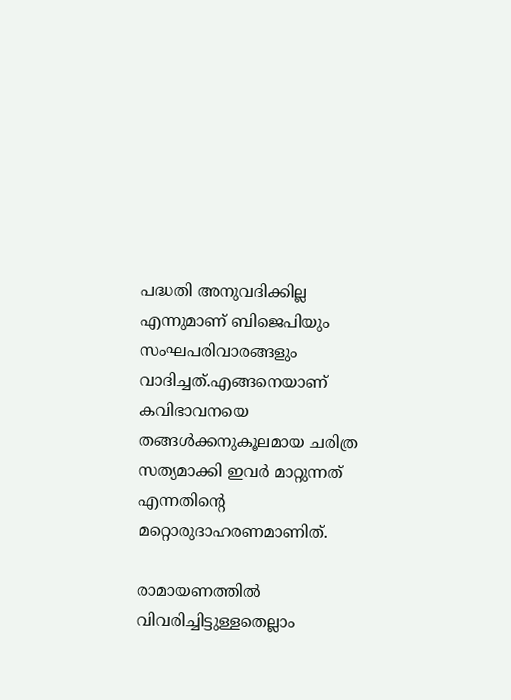പദ്ധതി അനുവദിക്കില്ല എന്നുമാണ് ബിജെപിയും സംഘപരിവാരങ്ങളും വാദിച്ചത്.എങ്ങനെയാണ് കവിഭാവനയെ തങ്ങള്‍ക്കനുകൂലമായ ചരിത്ര സത്യമാക്കി ഇവര്‍ മാറ്റുന്നത് എന്നതിന്റെ മറ്റൊരുദാഹരണമാണിത്.

രാമായണത്തില്‍ വിവരിച്ചിട്ടുള്ളതെല്ലാം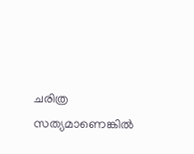ചരിത്ര സത്യമാണെങ്കില്‍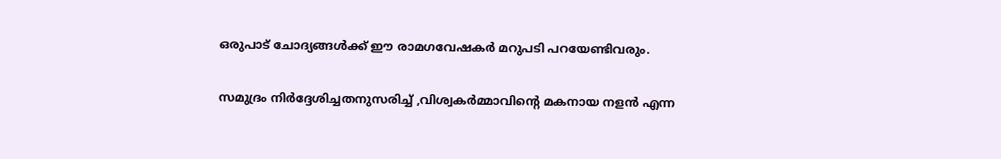ഒരുപാട് ചോദ്യങ്ങള്‍ക്ക് ഈ രാമഗവേഷകര്‍ മറുപടി പറയേണ്ടിവരും.

സമുദ്രം നിര്‍ദ്ദേശിച്ചതനുസരിച്ച് ,വിശ്വകര്‍മ്മാവിന്റെ മകനായ നളന്‍ എന്ന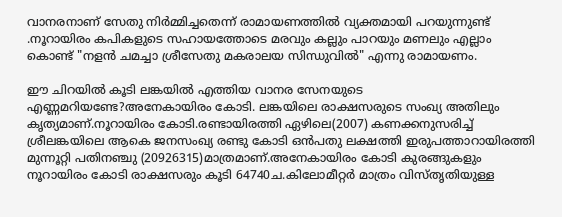വാനരനാണ് സേതു നിര്‍‍മ്മിച്ചതെന്ന് രാമായണത്തില്‍ വ്യക്തമായി പറയുന്നുണ്ട് .നൂറായിരം കപികളുടെ സഹായത്തോടെ മരവും കല്ലും പാറയും മണലും എല്ലാം കൊണ്ട് "നളന്‍ ചമച്ചാ ശ്രീസേതു മകരാലയ സിന്ധുവില്‍" എന്നു രാമായണം.

ഈ ചിറയില്‍ കൂടി ലങ്കയില്‍ എത്തിയ വാനര സേനയുടെ എണ്ണമറിയണ്ടേ?അനേകായിരം കോടി. ലങ്കയിലെ രാക്ഷസരുടെ സംഖ്യ അതിലും കൃത്യമാണ്.നൂറായിരം കോടി.രണ്ടായിരത്തി ഏഴിലെ(2007) കണക്കനുസരിച്ച് ശ്രീലങ്കയിലെ ആകെ ജനസംഖ്യ രണ്ടു കോടി ഒന്‍പതു ലക്ഷത്തി ഇരുപത്താറായിരത്തി മുന്നൂറ്റി പതിനഞ്ചു (20926315)മാത്രമാണ്.അനേകായിരം കോടി കുരങ്ങുകളും നൂറായിരം കോടി രാക്ഷസരും കൂടി 64740ച.കിലോമീറ്റര്‍ മാത്രം വിസ്തൃതിയുള്ള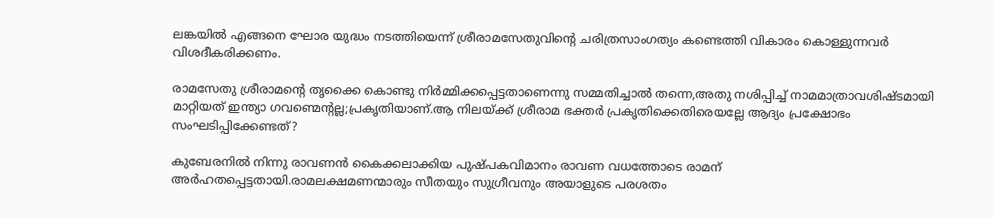ലങ്കയില്‍ എങ്ങനെ ഘോര യുദ്ധം നടത്തിയെന്ന് ശ്രീരാമസേതുവിന്റെ ചരിത്രസാംഗത്യം കണ്ടെത്തി വികാരം കൊള്ളുന്നവര്‍ വിശദീകരിക്കണം.

രാമസേതു ശ്രീരാമന്റെ തൃക്കൈ കൊണ്ടു നിര്‍മ്മിക്കപ്പെട്ടതാണെന്നു സമ്മതിച്ചാല്‍ തന്നെ,അതു നശിപ്പിച്ച് നാമമാത്രാവശിഷ്ടമായി മാറ്റിയത് ഇന്ത്യാ ഗവണ്മെന്റല്ല;പ്രകൃതിയാണ്.ആ നിലയ്ക്ക് ശ്രീരാമ ഭക്തര്‍ പ്രകൃതിക്കെതിരെയല്ലേ ആദ്യം പ്രക്ഷോഭം സംഘടിപ്പിക്കേണ്ടത്?

കുബേരനില്‍ നിന്നു രാവണന്‍ കൈക്കലാക്കിയ പുഷ്പകവിമാനം രാവണ വധത്തോടെ രാമന് അര്‍ഹതപ്പെട്ടതായി.രാമലക്ഷമണന്മാരും സീതയും സുഗ്രീവനും അയാളുടെ പരശതം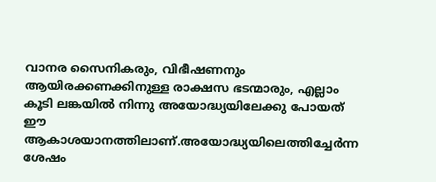വാനര സൈനികരും, വിഭീഷണനും ആയിരക്കണക്കിനുള്ള രാക്ഷസ ഭടന്മാരും, എല്ലാം കൂടി ലങ്കയില്‍ നിന്നു അയോദ്ധ്യയിലേക്കു പോയത് ഈ ആകാശയാനത്തിലാണ്.അയോദ്ധ്യയിലെത്തിച്ചേര്‍ന്ന ശേഷം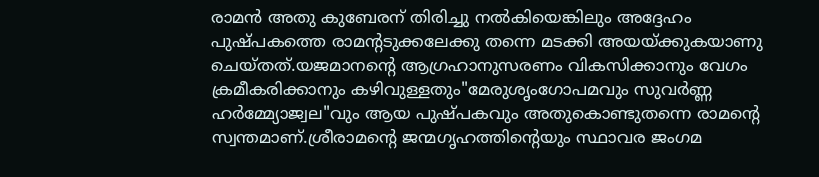രാമന്‍ അതു കുബേരന് തിരിച്ചു നല്‍കിയെങ്കിലും അദ്ദേഹം പുഷ്പകത്തെ രാമന്റടുക്കലേക്കു തന്നെ മടക്കി അയയ്ക്കുകയാണു ചെയ്തത്.യജമാനന്റെ ആഗ്രഹാനുസരണം വികസിക്കാനും വേഗം ക്രമീകരിക്കാനും കഴിവുള്ളതും"മേരുശൃംഗോപമവും സുവര്‍ണ്ണ ഹര്‍മ്മ്യോജ്വല"വും ആയ പുഷ്പകവും അതുകൊണ്ടുതന്നെ രാമന്റെ സ്വന്തമാണ്.ശ്രീരാമന്റെ ജന്മഗൃഹത്തിന്റെയും സ്ഥാവര ജംഗമ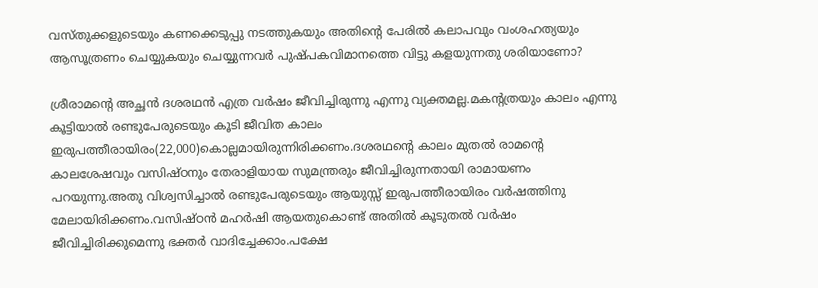വസ്തുക്കളുടെയും കണക്കെടുപ്പു നടത്തുകയും അതിന്റെ പേരില്‍ കലാപവും വംശഹത്യയും ആസൂത്രണം ചെയ്യുകയും ചെയ്യുന്നവര്‍ പുഷ്പകവിമാനത്തെ വിട്ടു കളയുന്നതു ശരിയാണോ?

ശ്രീരാമന്റെ അച്ഛന്‍ ദശരഥന്‍ എത്ര വര്‍ഷം ജീവിച്ചിരുന്നു എന്നു വ്യക്തമല്ല.മകന്റത്രയും കാലം എന്നു കൂട്ടിയാല്‍ രണ്ടുപേരുടെയും കൂടി ജീവിത കാലം ഇരുപത്തീരായിരം(22,000)കൊല്ലമായിരുന്നിരിക്കണം.ദശരഥന്റെ കാലം മുതല്‍ രാമന്റെ കാലശേഷവും വസിഷ്ഠനും തേരാളിയായ സുമന്ത്രരും ജീവിച്ചിരുന്നതായി രാമായണം പറയുന്നു.അതു വിശ്വസിച്ചാല്‍ രണ്ടുപേരുടെയും ആയുസ്സ് ഇരുപത്തീരായിരം വര്‍ഷത്തിനു മേലായിരിക്കണം.വസിഷ്ഠന്‍ മഹര്‍ഷി ആയതുകൊണ്ട് അതില്‍ കൂടുതല്‍ വര്‍ഷം ജീവിച്ചിരിക്കുമെന്നു ഭക്തര്‍ വാദിച്ചേക്കാം.പക്ഷേ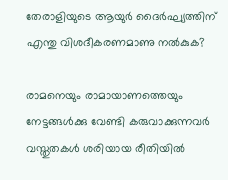തേരാളിയുടെ ആയുര്‍ ദൈര്‍ഘ്യത്തിന് എന്തു വിശദീകരണമാണു നല്‍കുക?

രാമനെയും രാമായാണത്തെയും നേട്ടങ്ങള്‍ക്കു വേണ്ടി കരുവാക്കുന്നവര്‍ വസ്തുതകള്‍ ശരിയായ രീതിയില്‍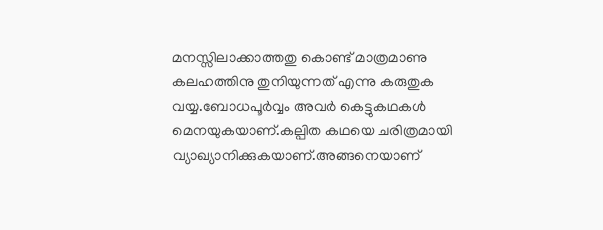മനസ്സിലാക്കാത്തതു കൊണ്ട് മാത്രമാണു കലഹത്തിനു തുനിയുന്നത് എന്നു കരുതുക വയ്യ.ബോധപൂര്‍വ്വം അവര്‍ കെട്ടുകഥകള്‍ മെനയുകയാണ്.കല്പിത കഥയെ ചരിത്രമായി വ്യാഖ്യാനിക്കുകയാണ്.അങ്ങനെയാണ്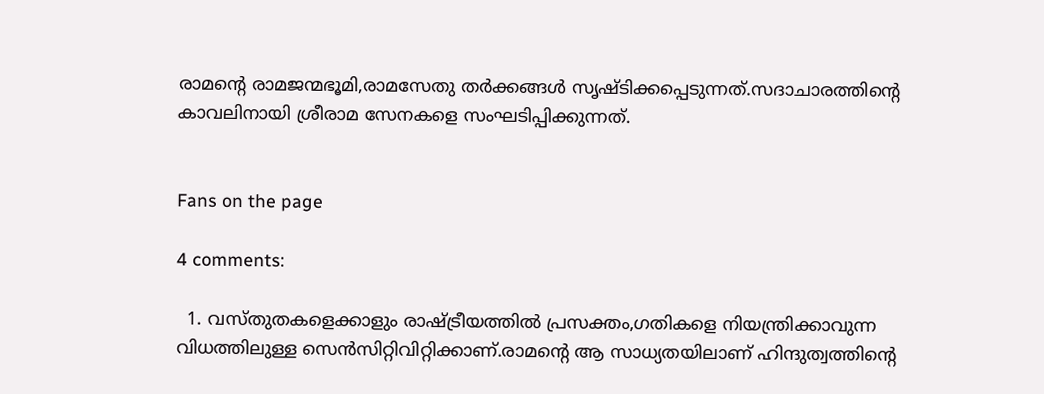രാമന്റെ രാമജന്മഭൂമി,രാമസേതു തര്‍ക്കങ്ങള്‍ സൃഷ്ടിക്കപ്പെടുന്നത്.സദാചാരത്തിന്റെ കാവലിനായി ശ്രീരാമ സേനകളെ സംഘടിപ്പിക്കുന്നത്.


Fans on the page

4 comments:

  1. വസ്തുതകളെക്കാളും രാഷ്ട്രീയത്തിൽ പ്രസക്തം,ഗതികളെ നിയന്ത്രിക്കാവുന്ന വിധത്തിലുള്ള സെൻസിറ്റിവിറ്റിക്കാണ്.രാമന്റെ ആ സാധ്യതയിലാണ് ഹിന്ദുത്വത്തിന്റെ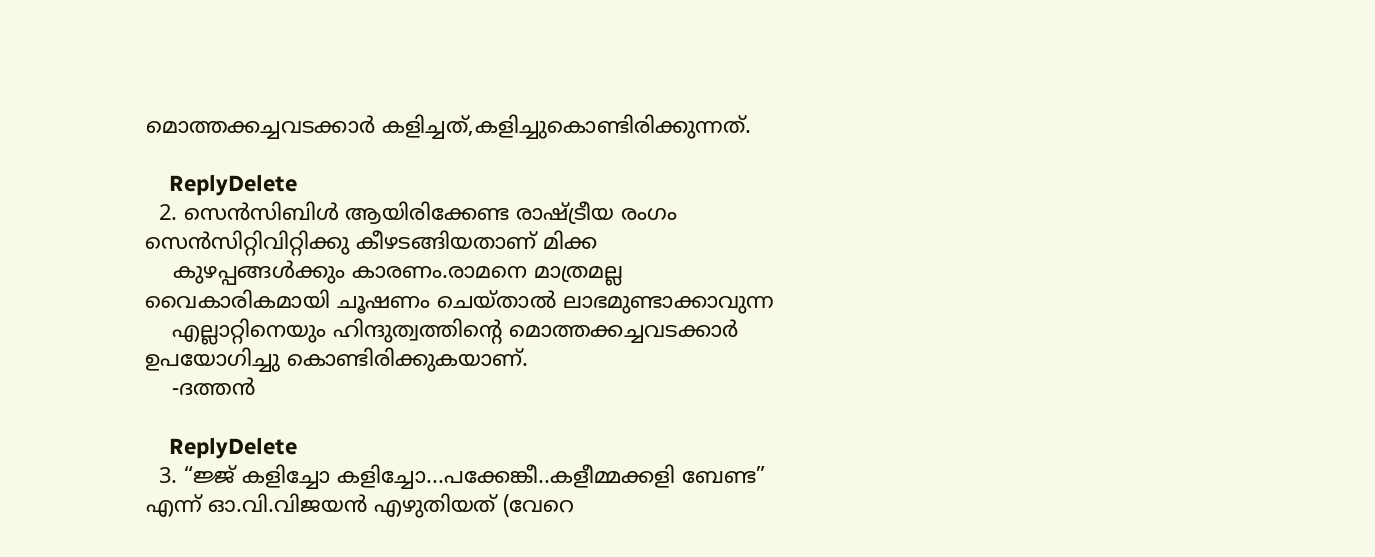മൊത്തക്കച്ചവടക്കാർ കളിച്ചത്,കളിച്ചുകൊണ്ടിരിക്കുന്നത്.

    ReplyDelete
  2. സെന്‍സിബിള്‍ ആയിരിക്കേണ്ട രാഷ്ട്രീയ രംഗം സെന്‍സിറ്റിവിറ്റിക്കു കീഴടങ്ങിയതാണ് മിക്ക
    കുഴപ്പങ്ങള്‍ക്കും കാരണം.രാമനെ മാത്രമല്ല വൈകാരികമായി ചൂഷണം ചെയ്താല്‍ ലാഭമുണ്ടാക്കാവുന്ന
    എല്ലാറ്റിനെയും ഹിന്ദുത്വത്തിന്റെ മൊത്തക്കച്ചവടക്കാര്‍ ഉപയോഗിച്ചു കൊണ്ടിരിക്കുകയാണ്.
    -ദത്തന്‍

    ReplyDelete
  3. “ജ്ജ് കളിച്ചോ കളിച്ചോ...പക്കേങ്കീ..കളീമ്മക്കളി ബേണ്ട” എന്ന് ഓ.വി.വിജയന്‍ എഴുതിയത് (വേറെ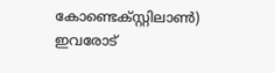കോണ്ടെക്സ്റ്റിലാണ്‍) ഇവരോട്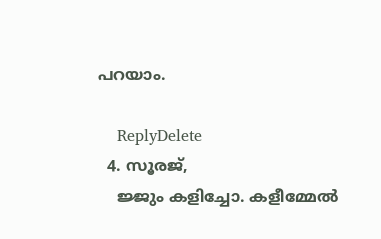പറയാം.

    ReplyDelete
  4. സൂരജ്,
    ജ്ജും കളിച്ചോ. കളീമ്മേല്‍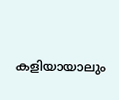കളിയായാലും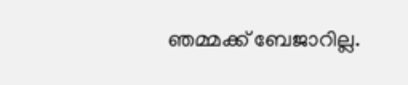ഞമ്മക്ക് ബേജാറില്ല.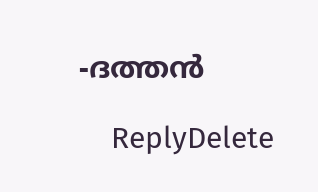-ദത്തന്‍

    ReplyDelete